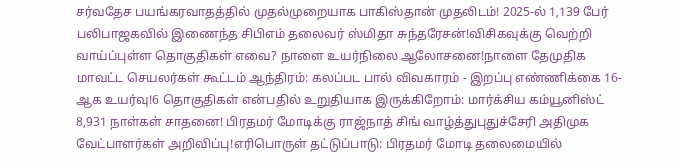சர்வதேச பயங்கரவாதத்தில் முதல்முறையாக பாகிஸ்தான் முதலிடம்! 2025-ல் 1,139 பேர் பலிபாஜகவில் இணைந்த சிபிஎம் தலைவர் ஸ்மிதா சுந்தரேசன்!விசிகவுக்கு வெற்றி வாய்ப்புள்ள தொகுதிகள் எவை? நாளை உயர்நிலை ஆலோசனை!நாளை தேமுதிக மாவட்ட செயலர்கள் கூட்டம் ஆந்திரம்: கலப்பட பால் விவகாரம் - இறப்பு எண்ணிக்கை 16-ஆக உயர்வு!6 தொகுதிகள் என்பதில் உறுதியாக இருக்கிறோம்: மார்க்சிய கம்யூனிஸ்ட் 8,931 நாள்கள் சாதனை! பிரதமர் மோடிக்கு ராஜ்நாத் சிங் வாழ்த்துபுதுச்சேரி அதிமுக வேட்பாளர்கள் அறிவிப்பு!எரிபொருள் தட்டுப்பாடு: பிரதமர் மோடி தலைமையில்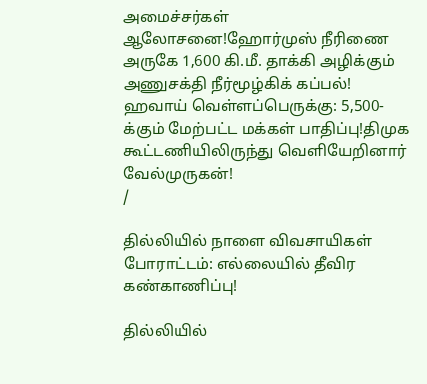அமைச்சர்கள் ஆலோசனை!ஹோர்முஸ் நீரிணை அருகே 1,600 கி.மீ. தாக்கி அழிக்கும் அணுசக்தி நீர்மூழ்கிக் கப்பல்! ஹவாய் வெள்ளப்பெருக்கு: 5,500-க்கும் மேற்பட்ட மக்கள் பாதிப்பு!திமுக கூட்டணியிலிருந்து வெளியேறினார் வேல்முருகன்!
/

தில்லியில் நாளை விவசாயிகள் போராட்டம்: எல்லையில் தீவிர கண்காணிப்பு!

தில்லியில்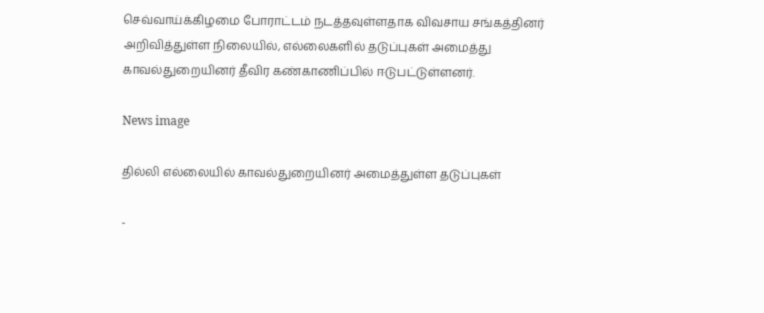செவ்வாய்க்கிழமை போராட்டம் நடத்தவுள்ளதாக விவசாய சங்கத்தினர் அறிவித்துள்ள நிலையில், எல்லைகளில் தடுப்புகள் அமைத்து காவல்துறையினர் தீவிர கண்காணிப்பில் ஈடுபட்டுள்ளனர்.

News image

தில்லி எல்லையில் காவல்துறையினர் அமைத்துள்ள தடுப்புகள்

-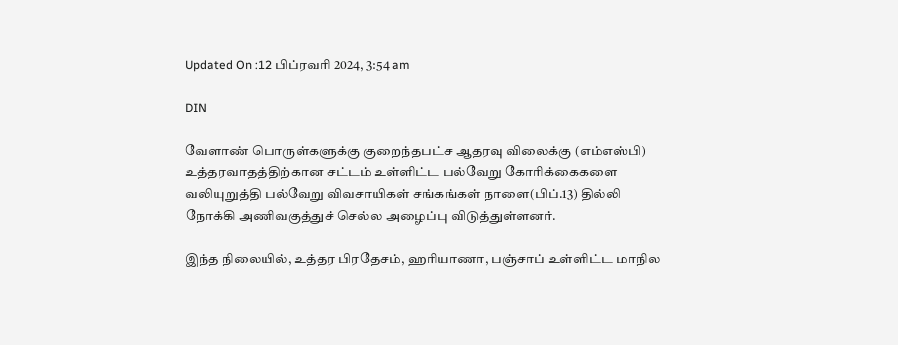Updated On :12 பிப்ரவரி 2024, 3:54 am

DIN

வேளாண் பொருள்களுக்கு குறைந்தபட்ச ஆதரவு விலைக்கு (எம்எஸ்பி) உத்தரவாதத்திற்கான சட்டம் உள்ளிட்ட பல்வேறு கோரிக்கைகளை வலியுறுத்தி பல்வேறு விவசாயிகள் சங்கங்கள் நாளை(பிப்.13) தில்லி நோக்கி அணிவகுத்துச் செல்ல அழைப்பு விடுத்துள்ளனர்.

இந்த நிலையில், உத்தர பிரதேசம், ஹரியாணா, பஞ்சாப் உள்ளிட்ட மாநில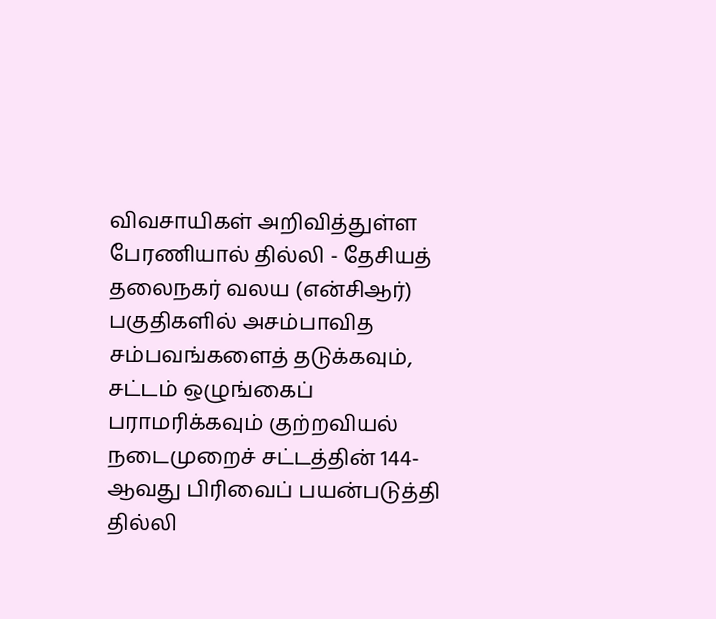விவசாயிகள் அறிவித்துள்ள பேரணியால் தில்லி - தேசியத் தலைநகர் வலய (என்சிஆர்) பகுதிகளில் அசம்பாவித சம்பவங்களைத் தடுக்கவும், சட்டம் ஒழுங்கைப் பராமரிக்கவும் குற்றவியல் நடைமுறைச் சட்டத்தின் 144-ஆவது பிரிவைப் பயன்படுத்தி தில்லி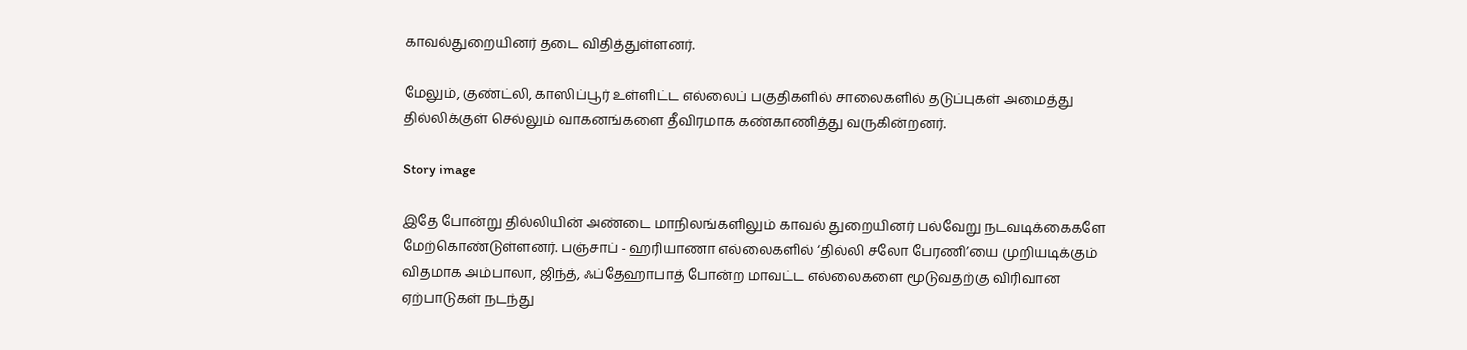காவல்துறையினர் தடை விதித்துள்ளனர்.

மேலும், குண்ட்லி, காஸிப்பூர் உள்ளிட்ட எல்லைப் பகுதிகளில் சாலைகளில் தடுப்புகள் அமைத்து தில்லிக்குள் செல்லும் வாகனங்களை தீவிரமாக கண்காணித்து வருகின்றனர்.

Story image

இதே போன்று தில்லியின் அண்டை மாநிலங்களிலும் காவல் துறையினர் பல்வேறு நடவடிக்கைகளே மேற்கொண்டுள்ளனர். பஞ்சாப் - ஹரியாணா எல்லைகளில் ‘தில்லி சலோ பேரணி’யை முறியடிக்கும் விதமாக அம்பாலா, ஜிந்த், ஃப்தேஹாபாத் போன்ற மாவட்ட எல்லைகளை மூடுவதற்கு விரிவான ஏற்பாடுகள் நடந்து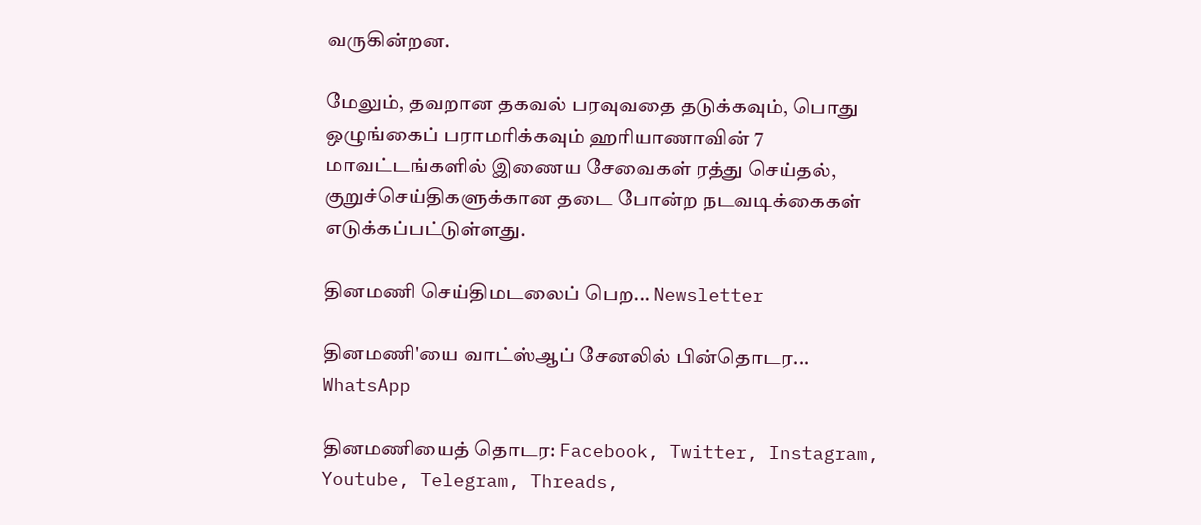வருகின்றன.

மேலும், தவறான தகவல் பரவுவதை தடுக்கவும், பொது ஒழுங்கைப் பராமரிக்கவும் ஹரியாணாவின் 7 மாவட்டங்களில் இணைய சேவைகள் ரத்து செய்தல், குறுச்செய்திகளுக்கான தடை போன்ற நடவடிக்கைகள் எடுக்கப்பட்டுள்ளது.

தினமணி செய்திமடலைப் பெற... Newsletter

தினமணி'யை வாட்ஸ்ஆப் சேனலில் பின்தொடர... WhatsApp

தினமணியைத் தொடர: Facebook, Twitter, Instagram, Youtube, Telegram, Threads,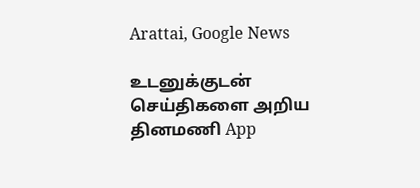Arattai, Google News

உடனுக்குடன் செய்திகளை அறிய தினமணி App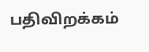பதிவிறக்கம்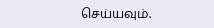செய்யவும்.